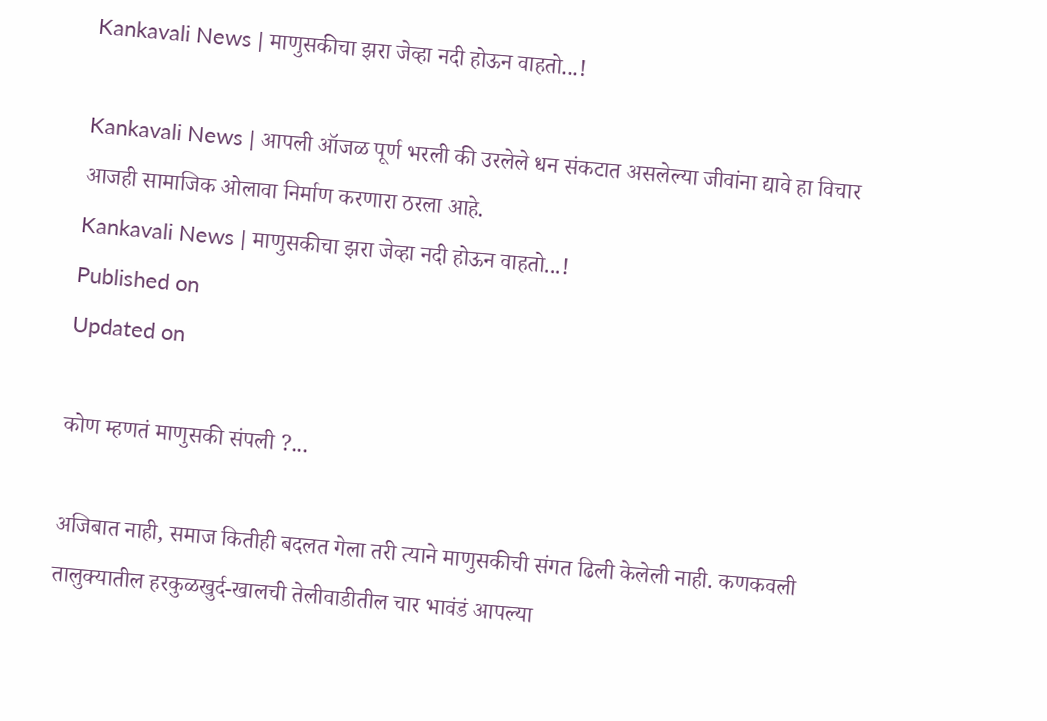Kankavali News | माणुसकीचा झरा जेव्हा नदी होऊन वाहतो...!

Kankavali News | आपली ऑजळ पूर्ण भरली की उरलेले धन संकटात असलेल्या जीवांना द्यावे हा विचार आजही सामाजिक ओलावा निर्माण करणारा ठरला आहे.
Kankavali News | माणुसकीचा झरा जेव्हा नदी होऊन वाहतो...!
Published on
Updated on

कोण म्हणतं माणुसकी संपली ?...

अजिबात नाही, समाज कितीही बदलत गेला तरी त्याने माणुसकीची संगत ढिली केलेली नाही. कणकवली तालुक्यातील हरकुळखुर्द-खालची तेलीवाडीतील चार भावंडं आपल्या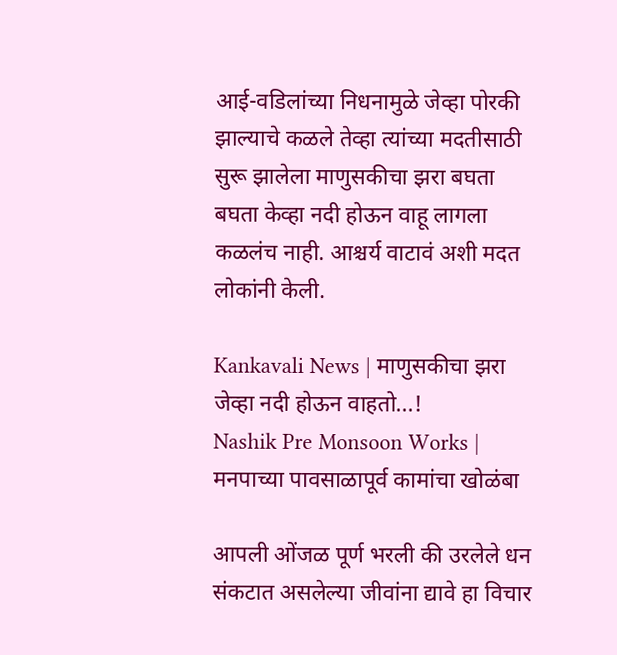आई-वडिलांच्या निधनामुळे जेव्हा पोरकी झाल्याचे कळले तेव्हा त्यांच्या मदतीसाठी सुरू झालेला माणुसकीचा झरा बघता बघता केव्हा नदी होऊन वाहू लागला कळलंच नाही. आश्चर्य वाटावं अशी मदत लोकांनी केली.

Kankavali News | माणुसकीचा झरा जेव्हा नदी होऊन वाहतो...!
Nashik Pre Monsoon Works | मनपाच्या पावसाळापूर्व कामांचा खोळंबा

आपली ओंजळ पूर्ण भरली की उरलेले धन संकटात असलेल्या जीवांना द्यावे हा विचार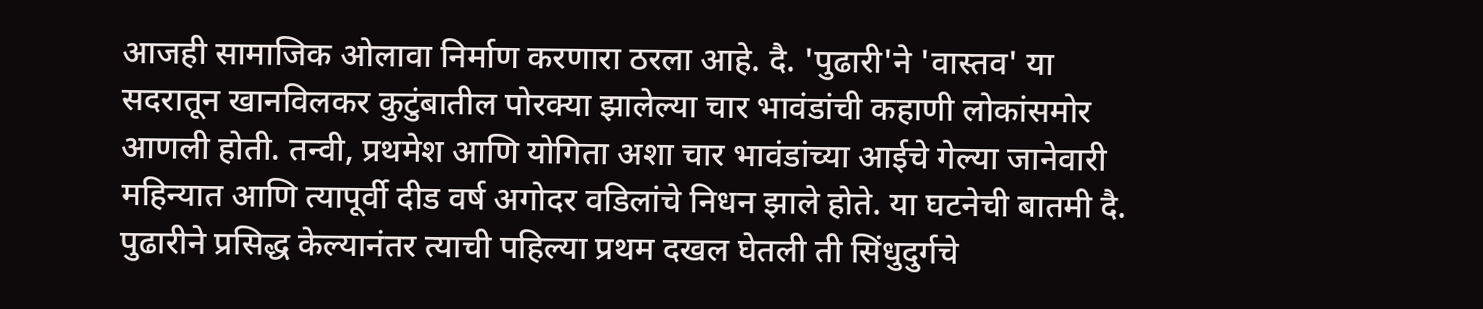आजही सामाजिक ओलावा निर्माण करणारा ठरला आहे. दै. 'पुढारी'ने 'वास्तव' या सदरातून खानविलकर कुटुंबातील पोरक्या झालेल्या चार भावंडांची कहाणी लोकांसमोर आणली होती. तन्वी, प्रथमेश आणि योगिता अशा चार भावंडांच्या आईचे गेल्या जानेवारी महिन्यात आणि त्यापूर्वी दीड वर्ष अगोदर वडिलांचे निधन झाले होते. या घटनेची बातमी दै. पुढारीने प्रसिद्ध केल्यानंतर त्याची पहिल्या प्रथम दखल घेतली ती सिंधुदुर्गचे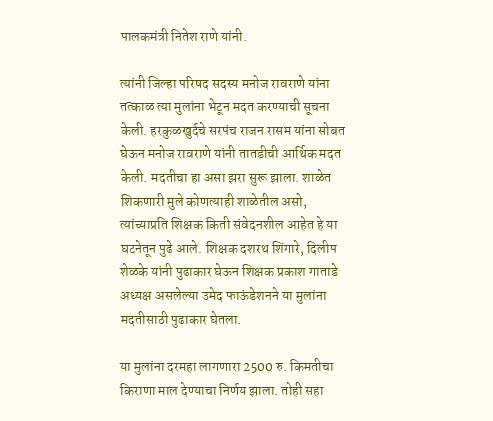पालकमंत्री नितेश राणे यांनी.

त्यांनी जिल्हा परिषद सदस्य मनोज रावराणे यांना तत्काळ त्या मुलांना भेटून मदत करण्याची सूचना केली. हरकुळखुर्दचे सरपंच राजन रासम यांना सोबत घेऊन मनोज रावराणे यांनी तातडीची आर्थिक मदत केली. मदतीचा हा असा झरा सुरू झाला. शाळेत शिकणारी मुले कोणत्याही शाळेतील असो, त्यांच्याप्रति शिक्षक किती संवेदनशील आहेत हे या घटनेतून पुढे आले. शिक्षक दशरथ शिंगारे, दिलीप शेळके यांनी पुढाकार घेऊन शिक्षक प्रकाश गाताडे अध्यक्ष असलेल्या उमेद फाऊंडेशनने या मुलांना मदतीसाठी पुढाकार घेतला.

या मुलांना दरमहा लागणारा 2500 रु. किमतीचा किराणा माल देण्याचा निर्णय झाला. तोही सहा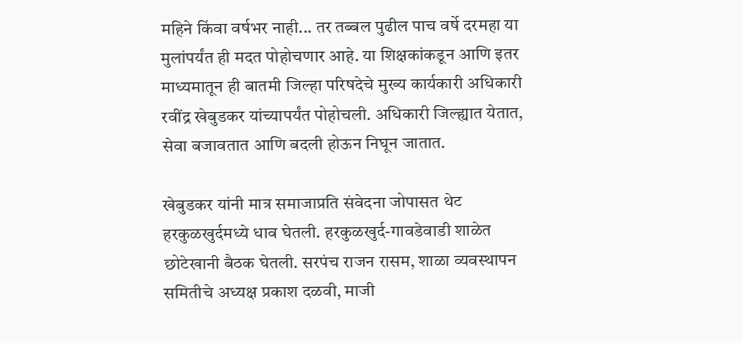महिने किंवा वर्षभर नाही... तर तब्बल पुढील पाच वर्षे दरमहा या मुलांपर्यंत ही मदत पोहोचणार आहे. या शिक्षकांकडून आणि इतर माध्यमातून ही बातमी जिल्हा परिषदेचे मुख्य कार्यकारी अधिकारी रवींद्र खेबुडकर यांच्यापर्यंत पोहोचली. अधिकारी जिल्ह्यात येतात, सेवा बजावतात आणि बदली होऊन निघून जातात.

खेबुडकर यांनी मात्र समाजाप्रति संवेदना जोपासत थेट हरकुळखुर्दमध्ये धाव घेतली. हरकुळखुर्द-गावडेवाडी शाळेत छोटेखानी बैठक घेतली. सरपंच राजन रासम, शाळा व्यवस्थापन समितीचे अध्यक्ष प्रकाश दळवी, माजी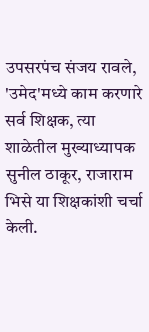उपसरपंच संजय रावले, 'उमेद'मध्ये काम करणारे सर्व शिक्षक, त्या शाळेतील मुख्याध्यापक सुनील ठाकूर, राजाराम भिसे या शिक्षकांशी चर्चा केली.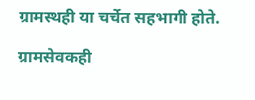ग्रामस्थही या चर्चेत सहभागी होते.

ग्रामसेवकही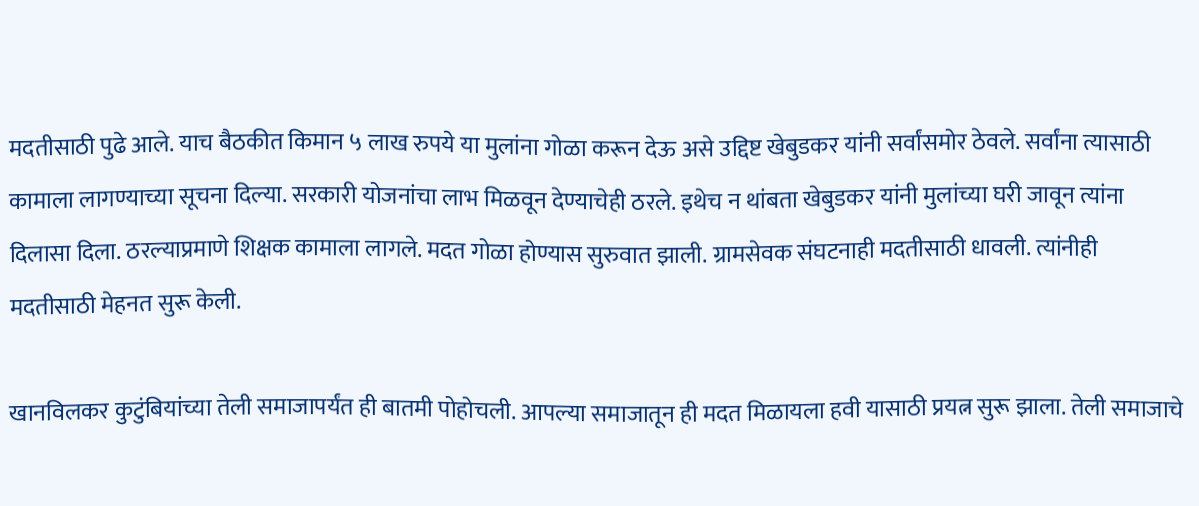मदतीसाठी पुढे आले. याच बैठकीत किमान ५ लाख रुपये या मुलांना गोळा करून देऊ असे उद्दिष्ट खेबुडकर यांनी सर्वांसमोर ठेवले. सर्वांना त्यासाठी कामाला लागण्याच्या सूचना दिल्या. सरकारी योजनांचा लाभ मिळवून देण्याचेही ठरले. इथेच न थांबता खेबुडकर यांनी मुलांच्या घरी जावून त्यांना दिलासा दिला. ठरल्याप्रमाणे शिक्षक कामाला लागले. मदत गोळा होण्यास सुरुवात झाली. ग्रामसेवक संघटनाही मदतीसाठी धावली. त्यांनीही मदतीसाठी मेहनत सुरू केली.

खानविलकर कुटुंबियांच्या तेली समाजापर्यंत ही बातमी पोहोचली. आपल्या समाजातून ही मदत मिळायला हवी यासाठी प्रयत्न सुरू झाला. तेली समाजाचे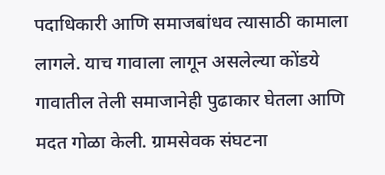पदाधिकारी आणि समाजबांधव त्यासाठी कामाला लागले. याच गावाला लागून असलेल्या कोंडये गावातील तेली समाजानेही पुढाकार घेतला आणि मदत गोळा केली. ग्रामसेवक संघटना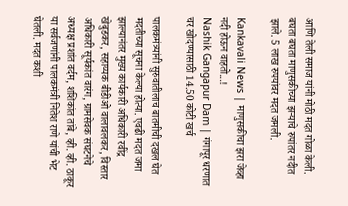आणि तेली समाज यांनी मोठी मदत गोळा केली. बघता बघता माणुसकीच्या झऱ्याचे रुपांतर नदीत झाले. 5 लाख रुपयांवर मदत जमली.

Kankavali News | माणुसकीचा झरा जेव्हा नदी होऊन वाहतो...!
Nashik Gangapur Dam | गंगापूर धरणात चर खोदण्यासाठी 14.50 कोटी खर्च

पालकमंत्र्यांनी सुरुवातीलाच बातमीची दखल घेत मदतीच्या सूचना केल्या होत्या. एवढी मदत जमा झाल्यानंतर मुख्य कार्यकारी अधिकारी रवींद्र खेबुडकर, सहाय्यक बीडीओ वालावलकर, विस्तार अधिकारी सूर्यकांत वारंग, ग्रामसेवक संघटनेचे अध्यक्ष प्रशांत वर्दम, शशिकांत तांबे, व्ही. व्ही. ठाकूर या सर्वजणांनी पालकमंत्री नितेश राणे यांची भेट घेतली. मदत कशी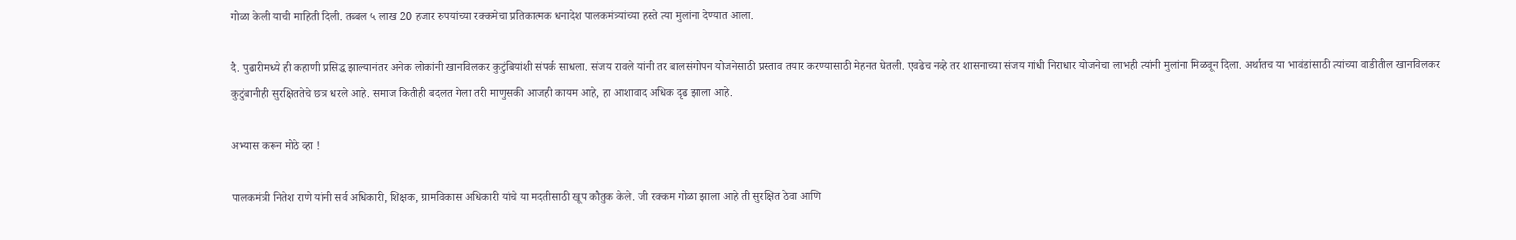गोळा केली याची माहिती दिली. तब्बल ५ लाख 20 हजार रुपयांच्या रक्कमेचा प्रतिकात्मक धनादेश पालकमंत्र्यांच्या हस्ते त्या मुलांना देण्यात आला.

दै. पुढारीमध्ये ही कहाणी प्रसिद्ध झाल्यानंतर अनेक लोकांनी खानविलकर कुटुंबियांशी संपर्क साधला. संजय रावले यांनी तर बालसंगोपन योजनेसाठी प्रस्ताव तयार करण्यासाठी मेहनत घेतली. एवढेच नव्हे तर शासनाच्या संजय गांधी निराधार योजनेचा लाभही त्यांनी मुलांना मिळवून दिला. अर्थातच या भावंडांसाठी त्यांच्या वाडीतील खानविलकर कुटुंबानीही सुरक्षिततेचे छत्र धरले आहे. समाज कितीही बदलत गेला तरी माणुसकी आजही कायम आहे, हा आशावाद अधिक दृढ झाला आहे.

अभ्यास करून मोठे व्हा !

पालकमंत्री नितेश राणे यांनी सर्व अधिकारी, शिक्षक, ग्रामविकास अधिकारी यांचे या मदतीसाठी खूप कौतुक केले. जी रक्कम गोळा झाला आहे ती सुरक्षित ठेवा आणि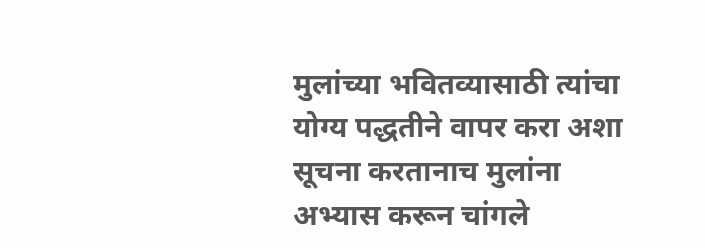मुलांच्या भवितव्यासाठी त्यांचा योग्य पद्धतीने वापर करा अशा सूचना करतानाच मुलांना अभ्यास करून चांगले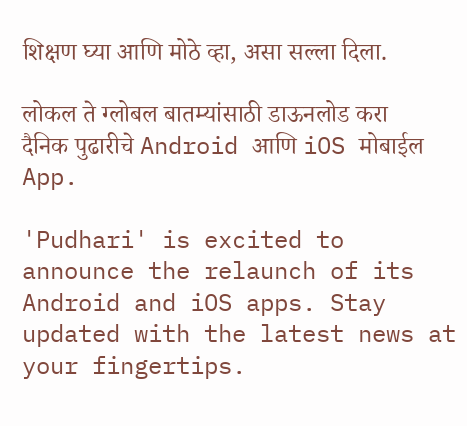शिक्षण घ्या आणि मोठे व्हा, असा सल्ला दिला.

लोकल ते ग्लोबल बातम्यांसाठी डाऊनलोड करा दैनिक पुढारीचे Android आणि iOS मोबाईल App.

'Pudhari' is excited to announce the relaunch of its Android and iOS apps. Stay updated with the latest news at your fingertips.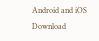Android and iOS Download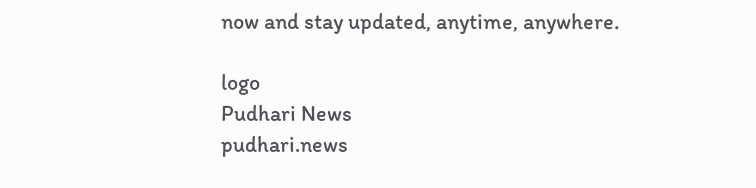now and stay updated, anytime, anywhere.

logo
Pudhari News
pudhari.news